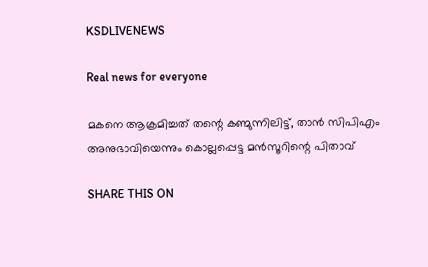KSDLIVENEWS

Real news for everyone

മകനെ ആക്രമിച്ചത് തന്റെ കണ്മുന്നിലിട്ട്, താന്‍ സിപിഎം അനുഭാവിയെന്നും കൊല്ലപ്പെട്ട മന്‍സൂറിന്റെ പിതാവ്

SHARE THIS ON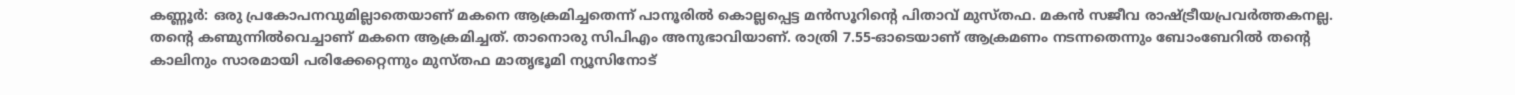കണ്ണൂർ: ഒരു പ്രകോപനവുമില്ലാതെയാണ് മകനെ ആക്രമിച്ചതെന്ന് പാനൂരിൽ കൊല്ലപ്പെട്ട മൻസൂറിന്റെ പിതാവ് മുസ്തഫ. മകൻ സജീവ രാഷ്ട്രീയപ്രവർത്തകനല്ല. തന്റെ കണ്മുന്നിൽവെച്ചാണ് മകനെ ആക്രമിച്ചത്. താനൊരു സിപിഎം അനുഭാവിയാണ്. രാത്രി 7.55-ഓടെയാണ് ആക്രമണം നടന്നതെന്നും ബോംബേറിൽ തന്റെ കാലിനും സാരമായി പരിക്കേറ്റെന്നും മുസ്തഫ മാതൃഭൂമി ന്യൂസിനോട്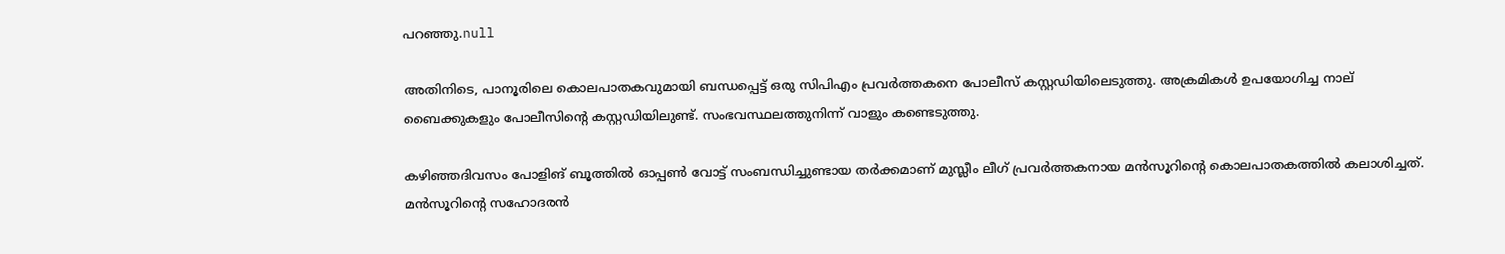പറഞ്ഞു.null

അതിനിടെ, പാനൂരിലെ കൊലപാതകവുമായി ബന്ധപ്പെട്ട് ഒരു സിപിഎം പ്രവർത്തകനെ പോലീസ് കസ്റ്റഡിയിലെടുത്തു. അക്രമികൾ ഉപയോഗിച്ച നാല് ബൈക്കുകളും പോലീസിന്റെ കസ്റ്റഡിയിലുണ്ട്. സംഭവസ്ഥലത്തുനിന്ന് വാളും കണ്ടെടുത്തു.

കഴിഞ്ഞദിവസം പോളിങ് ബൂത്തിൽ ഓപ്പൺ വോട്ട് സംബന്ധിച്ചുണ്ടായ തർക്കമാണ് മുസ്ലീം ലീഗ് പ്രവർത്തകനായ മൻസൂറിന്റെ കൊലപാതകത്തിൽ കലാശിച്ചത്. മൻസൂറിന്റെ സഹോദരൻ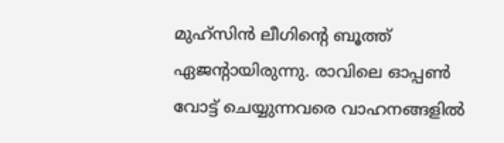മുഹ്സിൻ ലീഗിന്റെ ബൂത്ത് ഏജന്റായിരുന്നു. രാവിലെ ഓപ്പൺ വോട്ട് ചെയ്യുന്നവരെ വാഹനങ്ങളിൽ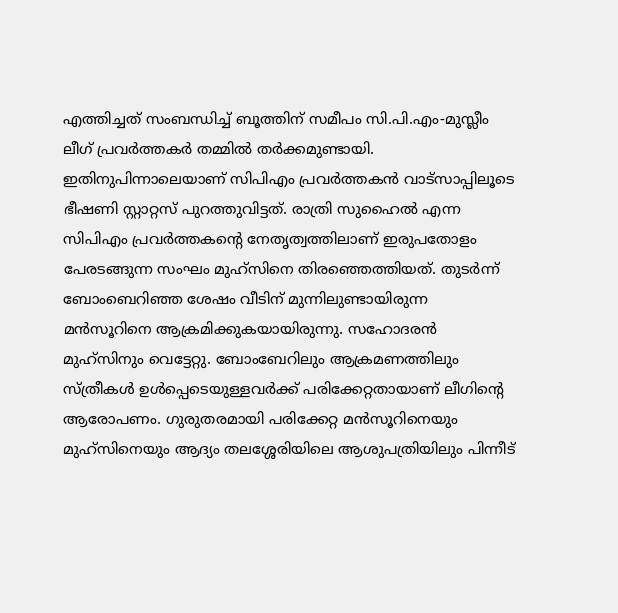എത്തിച്ചത് സംബന്ധിച്ച് ബൂത്തിന് സമീപം സി.പി.എം-മുസ്ലീം ലീഗ് പ്രവർത്തകർ തമ്മിൽ തർക്കമുണ്ടായി. ഇതിനുപിന്നാലെയാണ് സിപിഎം പ്രവർത്തകൻ വാട്സാപ്പിലൂടെ ഭീഷണി സ്റ്റാറ്റസ് പുറത്തുവിട്ടത്. രാത്രി സുഹൈൽ എന്ന സിപിഎം പ്രവർത്തകന്റെ നേതൃത്വത്തിലാണ് ഇരുപതോളം പേരടങ്ങുന്ന സംഘം മുഹ്സിനെ തിരഞ്ഞെത്തിയത്. തുടർന്ന് ബോംബെറിഞ്ഞ ശേഷം വീടിന് മുന്നിലുണ്ടായിരുന്ന മൻസൂറിനെ ആക്രമിക്കുകയായിരുന്നു. സഹോദരൻ മുഹ്സിനും വെട്ടേറ്റു. ബോംബേറിലും ആക്രമണത്തിലും സ്ത്രീകൾ ഉൾപ്പെടെയുള്ളവർക്ക് പരിക്കേറ്റതായാണ് ലീഗിന്റെ ആരോപണം. ഗുരുതരമായി പരിക്കേറ്റ മൻസൂറിനെയും മുഹ്സിനെയും ആദ്യം തലശ്ശേരിയിലെ ആശുപത്രിയിലും പിന്നീട്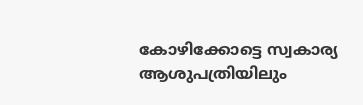കോഴിക്കോട്ടെ സ്വകാര്യ ആശുപത്രിയിലും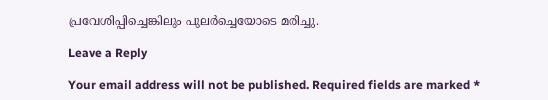പ്രവേശിപ്പിച്ചെങ്കിലും പുലർച്ചെയോടെ മരിച്ചു.

Leave a Reply

Your email address will not be published. Required fields are marked *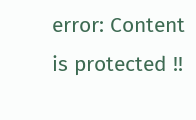error: Content is protected !!